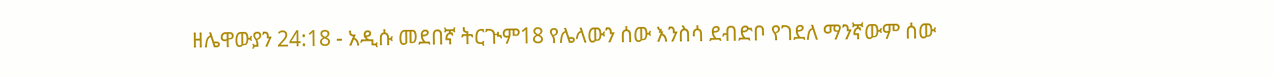ዘሌዋውያን 24:18 - አዲሱ መደበኛ ትርጒም18 የሌላውን ሰው እንስሳ ደብድቦ የገደለ ማንኛውም ሰው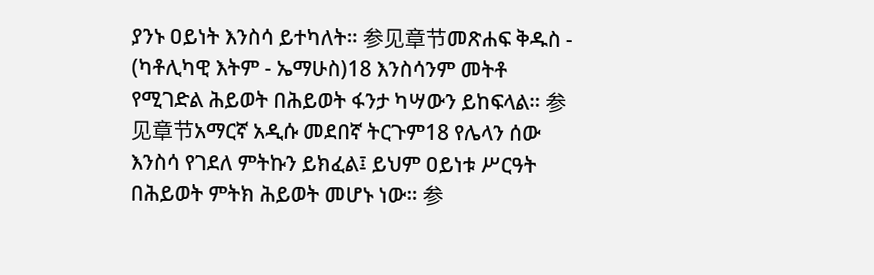ያንኑ ዐይነት እንስሳ ይተካለት። 参见章节መጽሐፍ ቅዱስ - (ካቶሊካዊ እትም - ኤማሁስ)18 እንስሳንም መትቶ የሚገድል ሕይወት በሕይወት ፋንታ ካሣውን ይከፍላል። 参见章节አማርኛ አዲሱ መደበኛ ትርጉም18 የሌላን ሰው እንስሳ የገደለ ምትኩን ይክፈል፤ ይህም ዐይነቱ ሥርዓት በሕይወት ምትክ ሕይወት መሆኑ ነው። 参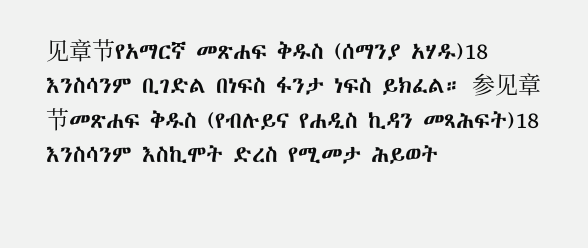见章节የአማርኛ መጽሐፍ ቅዱስ (ሰማንያ አሃዱ)18 እንስሳንም ቢገድል በነፍስ ፋንታ ነፍስ ይክፈል። 参见章节መጽሐፍ ቅዱስ (የብሉይና የሐዲስ ኪዳን መጻሕፍት)18 እንስሳንም እስኪሞት ድረስ የሚመታ ሕይወት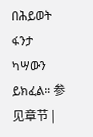በሕይወት ፋንታ ካሣውን ይክፈል። 参见章节 |